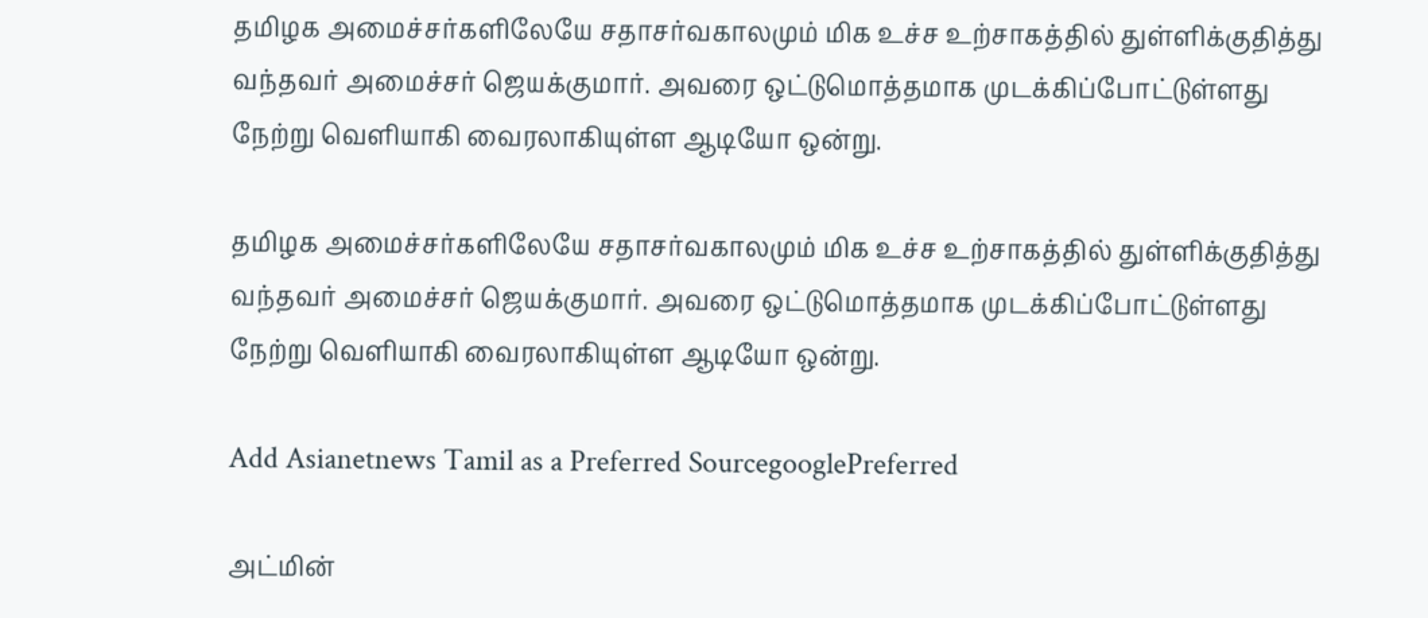தமிழக அமைச்சர்களிலேயே சதாசர்வகாலமும் மிக உச்ச உற்சாகத்தில் துள்ளிக்குதித்து வந்தவர் அமைச்சர் ஜெயக்குமார். அவரை ஒட்டுமொத்தமாக முடக்கிப்போட்டுள்ளது நேற்று வெளியாகி வைரலாகியுள்ள ஆடியோ ஒன்று.

தமிழக அமைச்சர்களிலேயே சதாசர்வகாலமும் மிக உச்ச உற்சாகத்தில் துள்ளிக்குதித்து வந்தவர் அமைச்சர் ஜெயக்குமார். அவரை ஒட்டுமொத்தமாக முடக்கிப்போட்டுள்ளது நேற்று வெளியாகி வைரலாகியுள்ள ஆடியோ ஒன்று.

Add Asianetnews Tamil as a Preferred SourcegooglePreferred

அட்மின்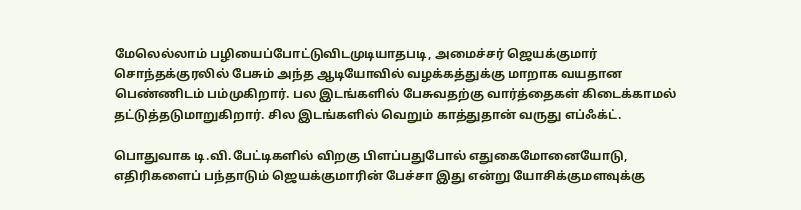மேலெல்லாம் பழியைப்போட்டுவிடமுடியாதபடி, அமைச்சர் ஜெயக்குமார் சொந்தக்குரலில் பேசும் அந்த ஆடியோவில் வழக்கத்துக்கு மாறாக வயதான பெண்ணிடம் பம்முகிறார். பல இடங்களில் பேசுவதற்கு வார்த்தைகள் கிடைக்காமல் தட்டுத்தடுமாறுகிறார். சில இடங்களில் வெறும் காத்துதான் வருது எப்ஃக்ட்.

பொதுவாக டி.வி.பேட்டிகளில் விறகு பிளப்பதுபோல் எதுகைமோனையோடு, எதிரிகளைப் பந்தாடும் ஜெயக்குமாரின் பேச்சா இது என்று யோசிக்குமளவுக்கு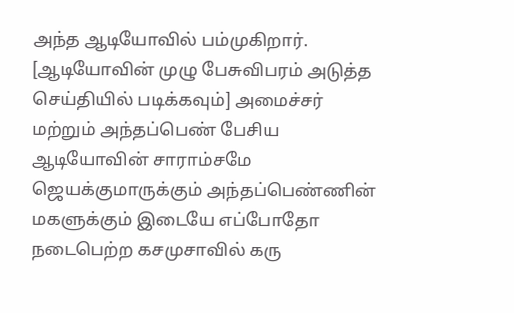அந்த ஆடியோவில் பம்முகிறார். [ஆடியோவின் முழு பேசுவிபரம் அடுத்த செய்தியில் படிக்கவும்] அமைச்சர் மற்றும் அந்தப்பெண் பேசிய ஆடியோவின் சாராம்சமே ஜெயக்குமாருக்கும் அந்தப்பெண்ணின் மகளுக்கும் இடையே எப்போதோ நடைபெற்ற கசமுசாவில் கரு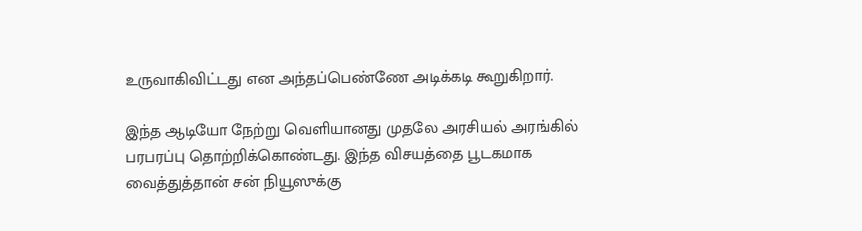உருவாகிவிட்டது என அந்தப்பெண்ணே அடிக்கடி கூறுகிறார்.

இந்த ஆடியோ நேற்று வெளியானது முதலே அரசியல் அரங்கில் பரபரப்பு தொற்றிக்கொண்டது. இந்த விசயத்தை பூடகமாக வைத்துத்தான் சன் நியூஸுக்கு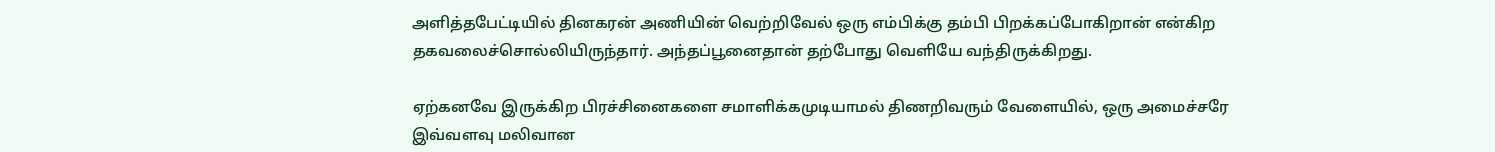அளித்தபேட்டியில் தினகரன் அணியின் வெற்றிவேல் ஒரு எம்பிக்கு தம்பி பிறக்கப்போகிறான் என்கிற தகவலைச்சொல்லியிருந்தார். அந்தப்பூனைதான் தற்போது வெளியே வந்திருக்கிறது.

ஏற்கனவே இருக்கிற பிரச்சினைகளை சமாளிக்கமுடியாமல் திணறிவரும் வேளையில், ஒரு அமைச்சரே இவ்வளவு மலிவான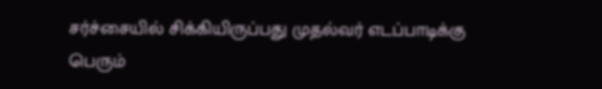சர்ச்சையில் சிக்கியிருப்பது முதல்வர் எடப்பாடிக்கு பெரும்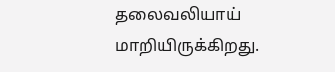தலைவலியாய் மாறியிருக்கிறது.